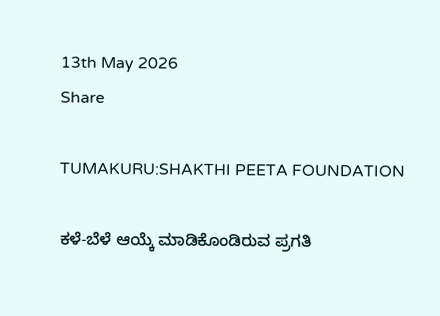13th May 2026
Share

TUMAKURU:SHAKTHI PEETA FOUNDATION

ಕಳೆ-ಬೆಳೆ ಆಯ್ಕೆ ಮಾಡಿಕೊಂಡಿರುವ ಪ್ರಗತಿ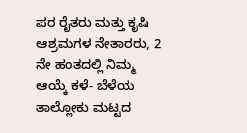ಪರ ರೈತರು ಮತ್ತು ಕೃಷಿ ಆಶ್ರಮಗಳ ನೇತಾರರು, 2 ನೇ ಹಂತದಲ್ಲಿ ನಿಮ್ಮ ಆಯ್ಕೆ ಕಳೆ- ಬೆಳೆಯ ತಾಲ್ಲೋಕು ಮಟ್ಟದ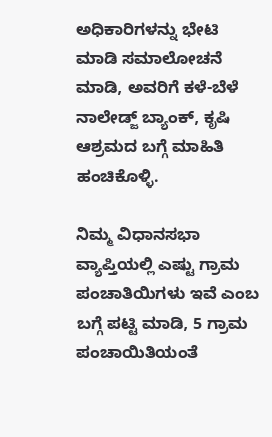ಅಧಿಕಾರಿಗಳನ್ನು ಭೇಟಿ  ಮಾಡಿ ಸಮಾಲೋಚನೆ ಮಾಡಿ, ಅವರಿಗೆ ಕಳೆ-ಬೆಳೆ ನಾಲೇಡ್ಜ್ ಬ್ಯಾಂಕ್, ಕೃಷಿ ಆಶ್ರಮದ ಬಗ್ಗೆ ಮಾಹಿತಿ ಹಂಚಿಕೊಳ್ಳಿ.

ನಿಮ್ಮ ವಿಧಾನಸಭಾ ವ್ಯಾಪ್ತಿಯಲ್ಲಿ ಎಷ್ಟು ಗ್ರಾಮ ಪಂಚಾತಿಯಿಗಳು ಇವೆ ಎಂಬ ಬಗ್ಗೆ ಪಟ್ಟಿ ಮಾಡಿ, 5 ಗ್ರಾಮ ಪಂಚಾಯಿತಿಯಂತೆ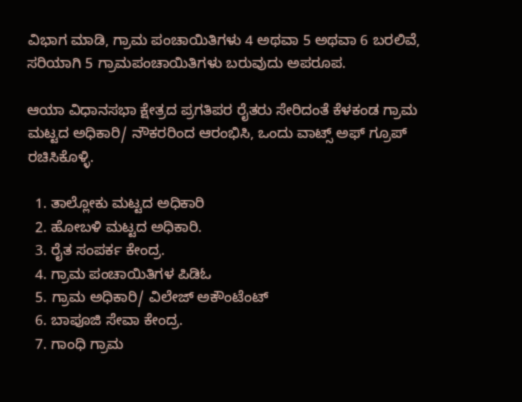ವಿಭಾಗ ಮಾಡಿ, ಗ್ರಾಮ ಪಂಚಾಯಿತಿಗಳು 4 ಅಥವಾ 5 ಅಥವಾ 6 ಬರಲಿವೆ, ಸರಿಯಾಗಿ 5 ಗ್ರಾಮಪಂಚಾಯಿತಿಗಳು ಬರುವುದು ಅಪರೂಪ.

ಆಯಾ ವಿಧಾನಸಭಾ ಕ್ಷೇತ್ರದ ಪ್ರಗತಿಪರ ರೈತರು ಸೇರಿದಂತೆ ಕೆಳಕಂಡ ಗ್ರಾಮ ಮಟ್ಟದ ಅಧಿಕಾರಿ/ ನೌಕರರಿಂದ ಆರಂಭಿಸಿ, ಒಂದು ವಾಟ್ಸ್ ಅಫ್ ಗ್ರೂಪ್ ರಚಿಸಿಕೊಳ್ಳಿ.

  1. ತಾಲ್ಲೋಕು ಮಟ್ಟದ ಅಧಿಕಾರಿ
  2. ಹೋಬಳಿ ಮಟ್ಟದ ಅಧಿಕಾರಿ.
  3. ರೈತ ಸಂಪರ್ಕ ಕೇಂದ್ರ.
  4. ಗ್ರಾಮ ಪಂಚಾಯಿತಿಗಳ ಪಿಡಿಓ
  5. ಗ್ರಾಮ ಅಧಿಕಾರಿ/ ವಿಲೇಜ್ ಅಕೌಂಟೆಂಟ್
  6. ಬಾಪೂಜಿ ಸೇವಾ ಕೇಂದ್ರ.
  7. ಗಾಂಧಿ ಗ್ರಾಮ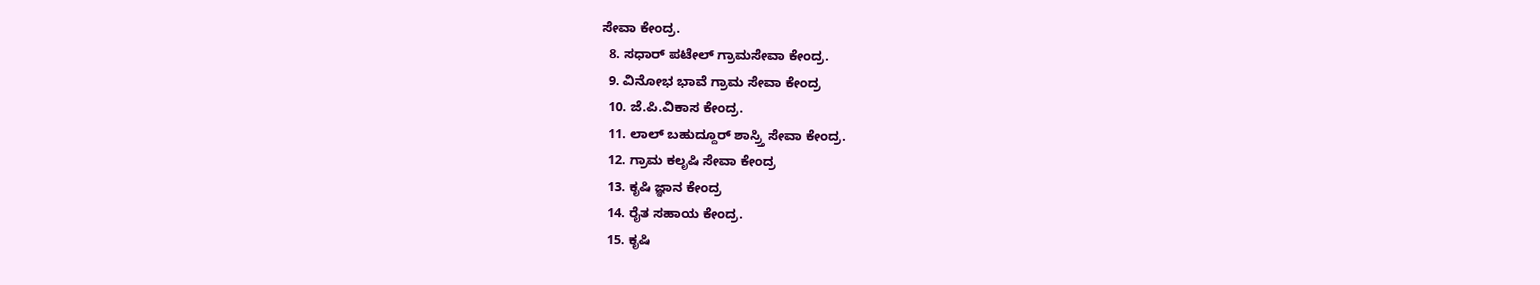ಸೇವಾ ಕೇಂದ್ರ.
  8. ಸಧಾರ್ ಪಟೇಲ್ ಗ್ರಾಮಸೇವಾ ಕೇಂದ್ರ.
  9. ವಿನೋಭ ಭಾವೆ ಗ್ರಾಮ ಸೇವಾ ಕೇಂದ್ರ
  10. ಜೆ.ಪಿ.ವಿಕಾಸ ಕೇಂದ್ರ.
  11. ಲಾಲ್ ಬಹುದ್ದೂರ್ ಶಾಸ್ರ್ತಿ ಸೇವಾ ಕೇಂದ್ರ.
  12. ಗ್ರಾಮ ಕಲೃಷಿ ಸೇವಾ ಕೇಂದ್ರ
  13. ಕೃಷಿ ಜ್ಞಾನ ಕೇಂದ್ರ
  14. ರೈತ ಸಹಾಯ ಕೇಂದ್ರ.
  15. ಕೃಷಿ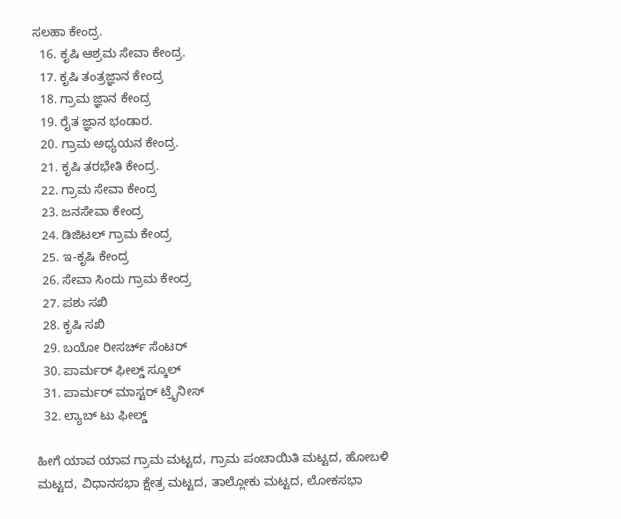ಸಲಹಾ ಕೇಂದ್ರ.
  16. ಕೃಷಿ ಆಶ್ರಮ ಸೇವಾ ಕೇಂದ್ರ.
  17. ಕೃಷಿ ತಂತ್ರಜ್ಞಾನ ಕೇಂದ್ರ
  18. ಗ್ರಾಮ ಜ್ಞಾನ ಕೇಂದ್ರ
  19. ರೈತ ಜ್ಞಾನ ಭಂಡಾರ.
  20. ಗ್ರಾಮ ಅಧ್ಯಯನ ಕೇಂದ್ರ.
  21. ಕೃಷಿ ತರಭೇತಿ ಕೇಂದ್ರ.
  22. ಗ್ರಾಮ ಸೇವಾ ಕೇಂದ್ರ
  23. ಜನಸೇವಾ ಕೇಂದ್ರ
  24. ಡಿಜಿಟಲ್ ಗ್ರಾಮ ಕೇಂದ್ರ
  25. ಇ-ಕೃಷಿ ಕೇಂದ್ರ
  26. ಸೇವಾ ಸಿಂದು ಗ್ರಾಮ ಕೇಂದ್ರ
  27. ಪಶು ಸಖಿ
  28. ಕೃಷಿ ಸಖಿ
  29. ಬಯೋ ರೀಸರ್ಚ್ ಸೆಂಟರ್
  30. ಪಾರ್ಮರ್ ಫೀಲ್ಡ್ ಸ್ಕೂಲ್
  31. ಪಾರ್ಮರ್ ಮಾಸ್ಟರ್ ಟ್ರೈನೀಸ್
  32. ಲ್ಯಾಬ್ ಟು ಫೀಲ್ಡ್

ಹೀಗೆ ಯಾವ ಯಾವ ಗ್ರಾಮ ಮಟ್ಟದ, ಗ್ರಾಮ ಪಂಚಾಯಿತಿ ಮಟ್ಟದ, ಹೋಬಳಿ ಮಟ್ಟದ, ವಿಧಾನಸಭಾ ಕ್ಷೇತ್ರ ಮಟ್ಟದ, ತಾಲ್ಲೋಕು ಮಟ್ಟದ, ಲೋಕಸಭಾ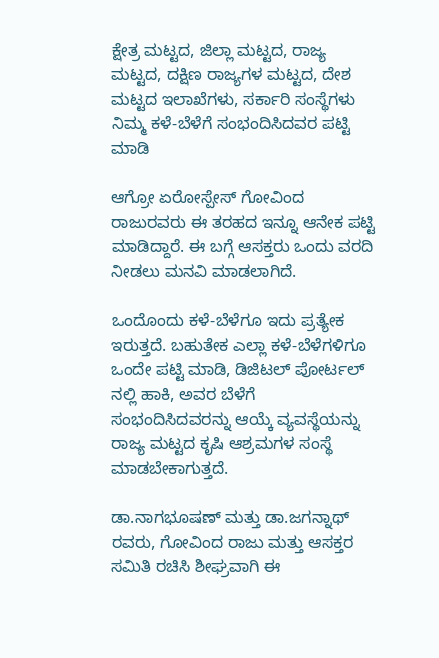ಕ್ಷೇತ್ರ ಮಟ್ಟದ, ಜಿಲ್ಲಾ ಮಟ್ಟದ, ರಾಜ್ಯ ಮಟ್ಟದ, ದಕ್ಷಿಣ ರಾಜ್ಯಗಳ ಮಟ್ಟದ, ದೇಶ ಮಟ್ಟದ ಇಲಾಖೆಗಳು, ಸರ್ಕಾರಿ ಸಂಸ್ಥೆಗಳು ನಿಮ್ಮ ಕಳೆ-ಬೆಳೆಗೆ ಸಂಭಂದಿಸಿದವರ ಪಟ್ಟಿ ಮಾಡಿ

ಆಗ್ರೋ ಏರೋಸ್ಪೇಸ್ ಗೋವಿಂದ ರಾಜುರವರು ಈ ತರಹದ ಇನ್ನೂ ಆನೇಕ ಪಟ್ಟಿ ಮಾಡಿದ್ದಾರೆ. ಈ ಬಗ್ಗೆ ಆಸಕ್ತರು ಒಂದು ವರದಿ ನೀಡಲು ಮನವಿ ಮಾಡಲಾಗಿದೆ.

ಒಂದೊಂದು ಕಳೆ-ಬೆಳೆಗೂ ಇದು ಪ್ರತ್ಯೇಕ ಇರುತ್ತದೆ. ಬಹುತೇಕ ಎಲ್ಲಾ ಕಳೆ-ಬೆಳೆಗಳಿಗೂ ಒಂದೇ ಪಟ್ಟಿ ಮಾಡಿ, ಡಿಜಿಟಲ್ ಪೋರ್ಟಲ್ ನಲ್ಲಿ ಹಾಕಿ, ಅವರ ಬೆಳೆಗೆ ಸಂಭಂದಿಸಿದವರನ್ನು ಆಯ್ಕೆ ವ್ಯವಸ್ಥೆಯನ್ನು ರಾಜ್ಯ ಮಟ್ಟದ ಕೃಷಿ ಆಶ್ರಮಗಳ ಸಂಸ್ಥೆ ಮಾಡಬೇಕಾಗುತ್ತದೆ.

ಡಾ.ನಾಗಭೂಷಣ್ ಮತ್ತು ಡಾ.ಜಗನ್ನಾಥ್ ರವರು, ಗೋವಿಂದ ರಾಜು ಮತ್ತು ಆಸಕ್ತರ ಸಮಿತಿ ರಚಿಸಿ ಶೀಘ್ರವಾಗಿ ಈ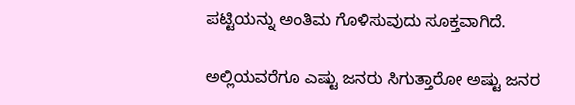ಪಟ್ಟಿಯನ್ನು ಅಂತಿಮ ಗೊಳಿಸುವುದು ಸೂಕ್ತವಾಗಿದೆ.

ಅಲ್ಲಿಯವರೆಗೂ ಎಷ್ಟು ಜನರು ಸಿಗುತ್ತಾರೋ ಅಷ್ಟು ಜನರ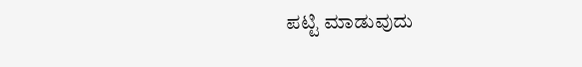ಪಟ್ಟಿ ಮಾಡುವುದು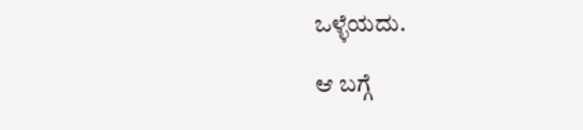ಒಳ್ಳೆಯದು.

ಆ ಬಗ್ಗೆ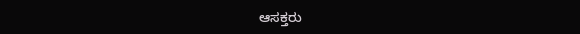ಆಸಕ್ತರು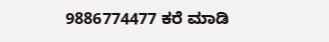9886774477 ಕರೆ ಮಾಡಿ